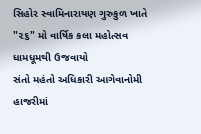સિહોર સ્વામિનારાયણ ગુરુકુળ ખાતે "૨૬" મો વાર્ષિક કલા મહોત્સવ ધામધૂમથી ઉજવાયો
સંતો મહંતો અધિકારી આગેવાનોમી હાજરીમાં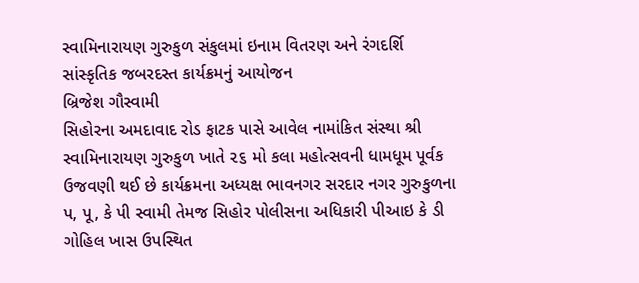સ્વામિનારાયણ ગુરુકુળ સંકુલમાં ઇનામ વિતરણ અને રંગદર્શિ સાંસ્કૃતિક જબરદસ્ત કાર્યક્રમનું આયોજન
બ્રિજેશ ગૌસ્વામી
સિહોરના અમદાવાદ રોડ ફાટક પાસે આવેલ નામાંકિત સંસ્થા શ્રી સ્વામિનારાયણ ગુરુકુળ ખાતે ૨૬ મો કલા મહોત્સવની ધામધૂમ પૂર્વક ઉજવણી થઈ છે કાર્યક્રમના અધ્યક્ષ ભાવનગર સરદાર નગર ગુરુકુળના પ, પૂ, કે પી સ્વામી તેમજ સિહોર પોલીસના અધિકારી પીઆઇ કે ડી ગોહિલ ખાસ ઉપસ્થિત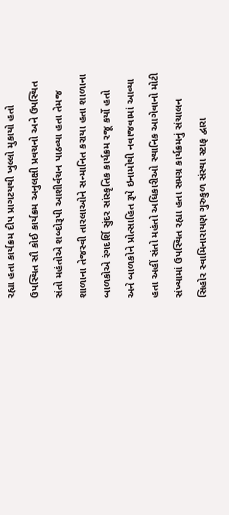રહ્યા હતા કાર્યક્રમ દીપ પ્રાગટયથી ખુલ્લો મુકાયો હતો ઉપસ્થિત સૌ કોઈ કાર્યક્રમ અનુલક્ષી પ્રવચનો અને ઉપસ્થિત સંતો મહંતોએ શબ્દોરૂપી આશીર્વચન પાઠવ્યા હતા તેમજ શાળાના તેજસ્વી તારલાઓને સન્માનિત કરાયા હતા શાળાના બાળકોએ રંગદર્શિ સુંદર સાંસ્કૃતિક કાર્યક્રમ રજૂ કર્યો હતો અને બાળકોને પ્રોત્સાહિત રૂપે ઇનામોથી નવાજવામાં આવ્યા હતા અહીં સંતો મહંતો અધિકારીઓ સ્થાનિક આગેવાનો મોટી સંખ્યામાં ઉપસ્થિત રહ્યા હતા સમગ્ર કાર્યક્રમનું સંચાલન સિહોર સ્વામિનારાયણ ગુરુકુળ સંસ્થા સ્ટાફ દ્વારા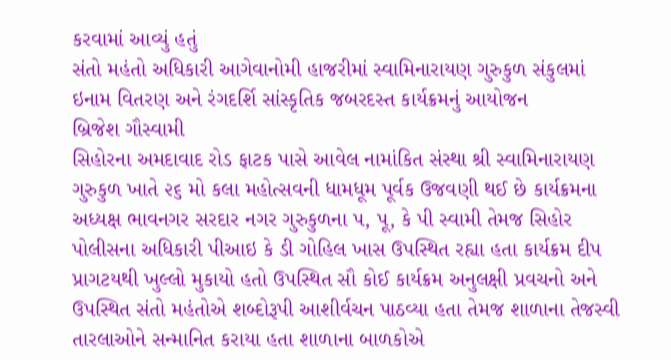કરવામાં આવ્યું હતું
સંતો મહંતો અધિકારી આગેવાનોમી હાજરીમાં સ્વામિનારાયણ ગુરુકુળ સંકુલમાં ઇનામ વિતરણ અને રંગદર્શિ સાંસ્કૃતિક જબરદસ્ત કાર્યક્રમનું આયોજન
બ્રિજેશ ગૌસ્વામી
સિહોરના અમદાવાદ રોડ ફાટક પાસે આવેલ નામાંકિત સંસ્થા શ્રી સ્વામિનારાયણ ગુરુકુળ ખાતે ૨૬ મો કલા મહોત્સવની ધામધૂમ પૂર્વક ઉજવણી થઈ છે કાર્યક્રમના અધ્યક્ષ ભાવનગર સરદાર નગર ગુરુકુળના પ, પૂ, કે પી સ્વામી તેમજ સિહોર પોલીસના અધિકારી પીઆઇ કે ડી ગોહિલ ખાસ ઉપસ્થિત રહ્યા હતા કાર્યક્રમ દીપ પ્રાગટયથી ખુલ્લો મુકાયો હતો ઉપસ્થિત સૌ કોઈ કાર્યક્રમ અનુલક્ષી પ્રવચનો અને ઉપસ્થિત સંતો મહંતોએ શબ્દોરૂપી આશીર્વચન પાઠવ્યા હતા તેમજ શાળાના તેજસ્વી તારલાઓને સન્માનિત કરાયા હતા શાળાના બાળકોએ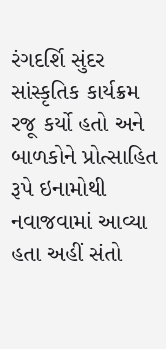રંગદર્શિ સુંદર સાંસ્કૃતિક કાર્યક્રમ રજૂ કર્યો હતો અને બાળકોને પ્રોત્સાહિત રૂપે ઇનામોથી નવાજવામાં આવ્યા હતા અહીં સંતો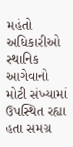મહંતો અધિકારીઓ સ્થાનિક આગેવાનો મોટી સંખ્યામાં ઉપસ્થિત રહ્યા હતા સમગ્ર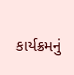કાર્યક્રમનું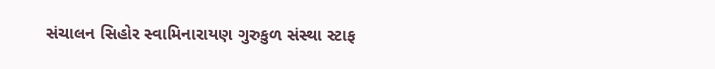સંચાલન સિહોર સ્વામિનારાયણ ગુરુકુળ સંસ્થા સ્ટાફ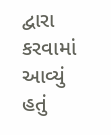દ્વારા કરવામાં આવ્યું હતું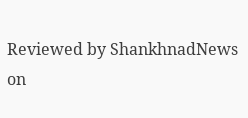Reviewed by ShankhnadNews
on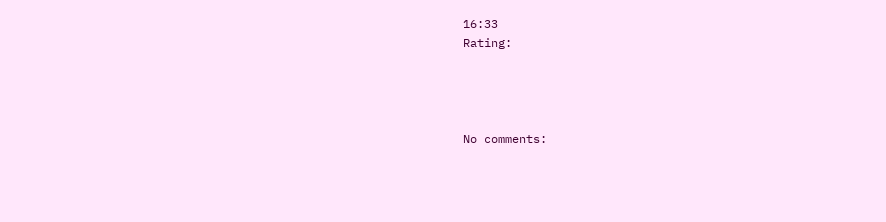16:33
Rating:




No comments: